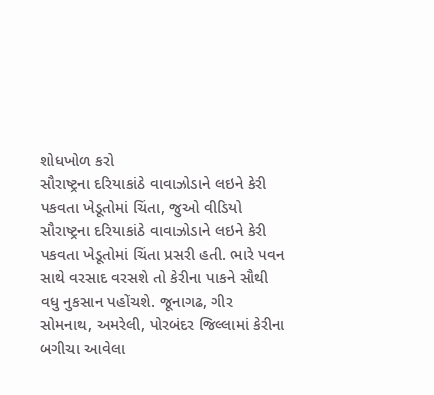શોધખોળ કરો
સૌરાષ્ટ્રના દરિયાકાંઠે વાવાઝોડાને લઇને કેરી પકવતા ખેડૂતોમાં ચિંતા, જુઓ વીડિયો
સૌરાષ્ટ્રના દરિયાકાંઠે વાવાઝોડાને લઇને કેરી પકવતા ખેડૂતોમાં ચિંતા પ્રસરી હતી. ભારે પવન સાથે વરસાદ વરસશે તો કેરીના પાકને સૌથી વધુ નુકસાન પહોંચશે. જૂનાગઢ, ગીર સોમનાથ, અમરેલી, પોરબંદર જિલ્લામાં કેરીના બગીચા આવેલા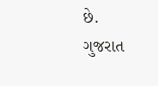છે.
ગુજરાત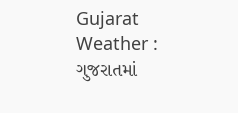Gujarat Weather : ગુજરાતમાં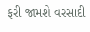ફરી જામશે વરસાદી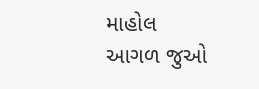માહોલ
આગળ જુઓ